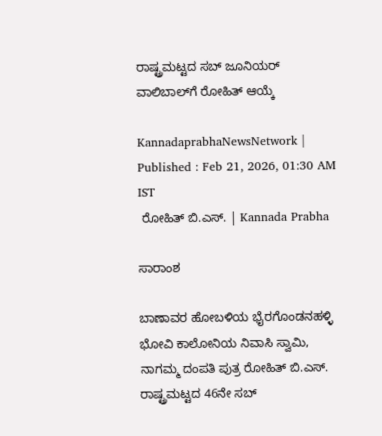ರಾಷ್ಟ್ರಮಟ್ಟದ ಸಬ್ ಜೂನಿಯರ್ ವಾಲಿಬಾಲ್‌ಗೆ ರೋಹಿತ್ ಆಯ್ಕೆ

KannadaprabhaNewsNetwork |
Published : Feb 21, 2026, 01:30 AM IST
 ರೋಹಿತ್ ಬಿ.ಎಸ್. | Kannada Prabha

ಸಾರಾಂಶ

ಬಾಣಾವರ ಹೋಬಳಿಯ ಭೈರಗೊಂಡನಹಳ್ಳಿ ಭೋವಿ ಕಾಲೋನಿಯ ನಿವಾಸಿ ಸ್ವಾಮಿ, ನಾಗಮ್ಮ ದಂಪತಿ ಪುತ್ರ ರೋಹಿತ್ ಬಿ.ಎಸ್. ರಾಷ್ಟ್ರಮಟ್ಟದ 46ನೇ ಸಬ್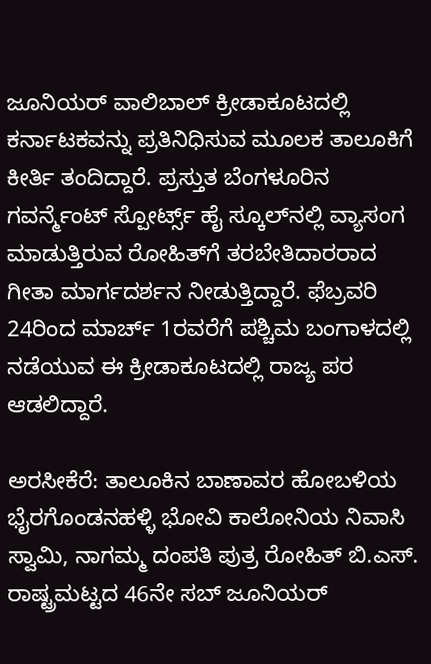ಜೂನಿಯರ್‌ ವಾಲಿಬಾಲ್ ಕ್ರೀಡಾಕೂಟದಲ್ಲಿ ಕರ್ನಾಟಕವನ್ನು ಪ್ರತಿನಿಧಿಸುವ ಮೂಲಕ ತಾಲೂಕಿಗೆ ಕೀರ್ತಿ ತಂದಿದ್ದಾರೆ. ಪ್ರಸ್ತುತ ಬೆಂಗಳೂರಿನ ಗವರ್ನ್ಮೆಂಟ್ ಸ್ಪೋರ್ಟ್ಸ್ ಹೈ ಸ್ಕೂಲ್‌ನಲ್ಲಿ ವ್ಯಾಸಂಗ ಮಾಡುತ್ತಿರುವ ರೋಹಿತ್‌ಗೆ ತರಬೇತಿದಾರರಾದ ಗೀತಾ ಮಾರ್ಗದರ್ಶನ ನೀಡುತ್ತಿದ್ದಾರೆ. ಫೆಬ್ರವರಿ 24ರಿಂದ ಮಾರ್ಚ್ 1ರವರೆಗೆ ಪಶ್ಚಿಮ ಬಂಗಾಳದಲ್ಲಿ ನಡೆಯುವ ಈ ಕ್ರೀಡಾಕೂಟದಲ್ಲಿ ರಾಜ್ಯ ಪರ ಆಡಲಿದ್ದಾರೆ.

ಅರಸೀಕೆರೆ: ತಾಲೂಕಿನ ಬಾಣಾವರ ಹೋಬಳಿಯ ಭೈರಗೊಂಡನಹಳ್ಳಿ ಭೋವಿ ಕಾಲೋನಿಯ ನಿವಾಸಿ ಸ್ವಾಮಿ, ನಾಗಮ್ಮ ದಂಪತಿ ಪುತ್ರ ರೋಹಿತ್ ಬಿ.ಎಸ್. ರಾಷ್ಟ್ರಮಟ್ಟದ 46ನೇ ಸಬ್ ಜೂನಿಯರ್‌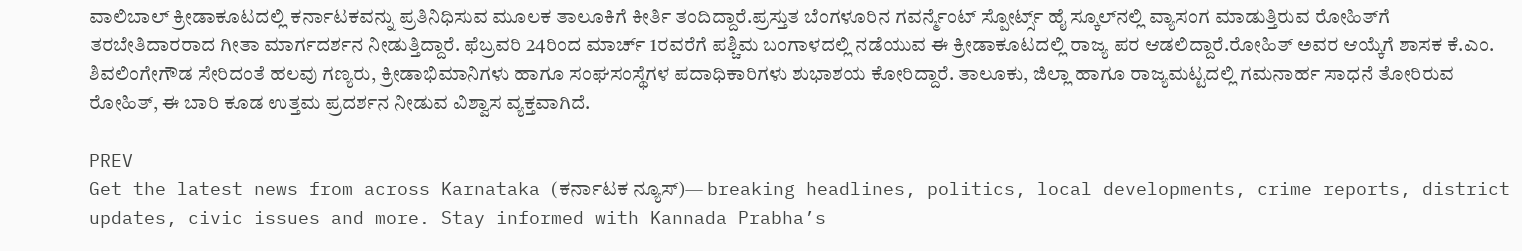ವಾಲಿಬಾಲ್ ಕ್ರೀಡಾಕೂಟದಲ್ಲಿ ಕರ್ನಾಟಕವನ್ನು ಪ್ರತಿನಿಧಿಸುವ ಮೂಲಕ ತಾಲೂಕಿಗೆ ಕೀರ್ತಿ ತಂದಿದ್ದಾರೆ.ಪ್ರಸ್ತುತ ಬೆಂಗಳೂರಿನ ಗವರ್ನ್ಮೆಂಟ್ ಸ್ಪೋರ್ಟ್ಸ್ ಹೈ ಸ್ಕೂಲ್‌ನಲ್ಲಿ ವ್ಯಾಸಂಗ ಮಾಡುತ್ತಿರುವ ರೋಹಿತ್‌ಗೆ ತರಬೇತಿದಾರರಾದ ಗೀತಾ ಮಾರ್ಗದರ್ಶನ ನೀಡುತ್ತಿದ್ದಾರೆ. ಫೆಬ್ರವರಿ 24ರಿಂದ ಮಾರ್ಚ್ 1ರವರೆಗೆ ಪಶ್ಚಿಮ ಬಂಗಾಳದಲ್ಲಿ ನಡೆಯುವ ಈ ಕ್ರೀಡಾಕೂಟದಲ್ಲಿ ರಾಜ್ಯ ಪರ ಆಡಲಿದ್ದಾರೆ.ರೋಹಿತ್ ಅವರ ಆಯ್ಕೆಗೆ ಶಾಸಕ ಕೆ.ಎಂ. ಶಿವಲಿಂಗೇಗೌಡ ಸೇರಿದಂತೆ ಹಲವು ಗಣ್ಯರು, ಕ್ರೀಡಾಭಿಮಾನಿಗಳು ಹಾಗೂ ಸಂಘಸಂಸ್ಥೆಗಳ ಪದಾಧಿಕಾರಿಗಳು ಶುಭಾಶಯ ಕೋರಿದ್ದಾರೆ. ತಾಲೂಕು, ಜಿಲ್ಲಾ ಹಾಗೂ ರಾಜ್ಯಮಟ್ಟದಲ್ಲಿ ಗಮನಾರ್ಹ ಸಾಧನೆ ತೋರಿರುವ ರೋಹಿತ್, ಈ ಬಾರಿ ಕೂಡ ಉತ್ತಮ ಪ್ರದರ್ಶನ ನೀಡುವ ವಿಶ್ವಾಸ ವ್ಯಕ್ತವಾಗಿದೆ.

PREV
Get the latest news from across Karnataka (ಕರ್ನಾಟಕ ನ್ಯೂಸ್)— breaking headlines, politics, local developments, crime reports, district updates, civic issues and more. Stay informed with Kannada Prabha’s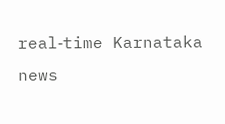real‑time Karnataka news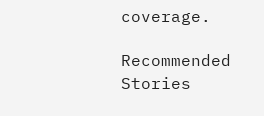coverage.

Recommended Stories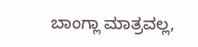ಬಾಂಗ್ಲಾ ಮಾತ್ರವಲ್ಲ,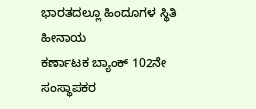ಭಾರತದಲ್ಲೂ ಹಿಂದೂಗಳ ಸ್ಥಿತಿ ಹೀನಾಯ
ಕರ್ಣಾಟಕ ಬ್ಯಾಂಕ್ 102ನೇ ಸಂಸ್ಥಾಪಕರ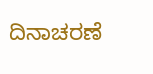ದಿನಾಚರಣೆ